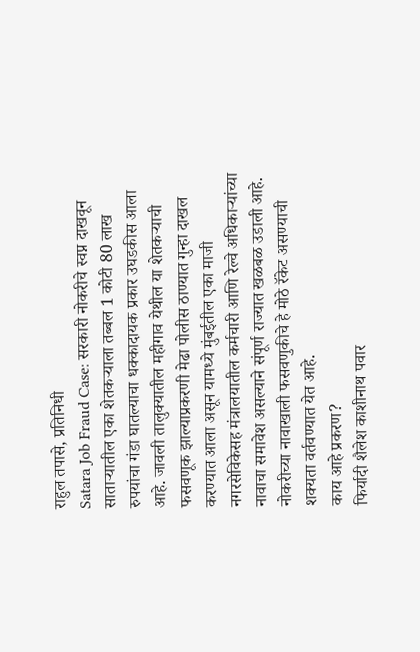राहुल तपासे, प्रतिनिधी
Satara Job Fraud Case: सरकारी नोकरीचे स्वप्न दाखवून साताऱ्यातील एका शेतकऱ्याला तब्बल 1 कोटी 80 लाख रुपयांचा गंडा घातल्याचा धक्कादायक प्रकार उघडकीस आला आहे. जावली तालुक्यातील महीगाव येथील या शेतकऱ्याची फसवणूक झाल्याप्रकरणी मेढा पोलीस ठाण्यात गुन्हा दाखल करण्यात आला असून यामध्ये मुंबईतील एका माजी नगरसेविकेसह मंत्रालयातील कर्मचारी आणि रेल्वे अधिकाऱ्यांच्या नावाचा समावेश असल्याने संपूर्ण राज्यात खळबळ उडाली आहे. नोकरीच्या नावाखाली फसवणुकीचे हे मोठे रॅकेट असण्याची शक्यता वर्तवण्यात येत आहे.
काय आहे प्रकरण?
फिर्यादी शैलेश काशीनाथ पवार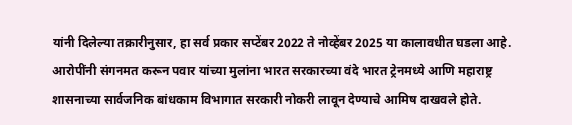यांनी दिलेल्या तक्रारीनुसार, हा सर्व प्रकार सप्टेंबर 2022 ते नोव्हेंबर 2025 या कालावधीत घडला आहे. आरोपींनी संगनमत करून पवार यांच्या मुलांना भारत सरकारच्या वंदे भारत ट्रेनमध्ये आणि महाराष्ट्र शासनाच्या सार्वजनिक बांधकाम विभागात सरकारी नोकरी लावून देण्याचे आमिष दाखवले होते.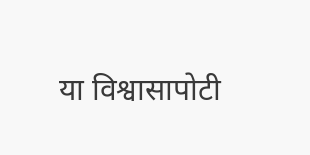या विश्वासापोटी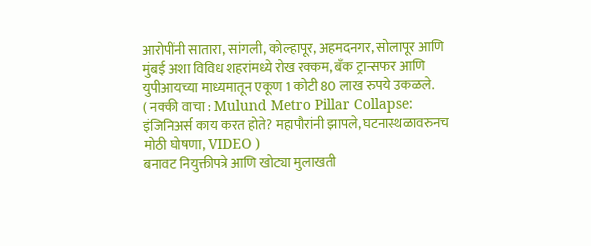आरोपींनी सातारा, सांगली, कोल्हापूर, अहमदनगर, सोलापूर आणि मुंबई अशा विविध शहरांमध्ये रोख रक्कम, बँक ट्रान्सफर आणि युपीआयच्या माध्यमातून एकूण 1 कोटी 80 लाख रुपये उकळले.
( नक्की वाचा : Mulund Metro Pillar Collapse: इंजिनिअर्स काय करत होते? महापौरांनी झापले, घटनास्थळावरुनच मोठी घोषणा, VIDEO )
बनावट नियुक्तीपत्रे आणि खोट्या मुलाखती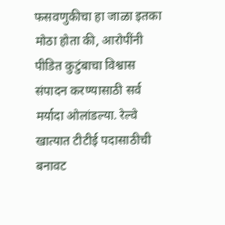फसवणुकीचा हा जाळा इतका मोठा होता की, आरोपींनी पीडित कुटुंबाचा विश्वास संपादन करण्यासाठी सर्व मर्यादा ओलांडल्या. रेल्वे खात्यात टीटीई पदासाठीची बनावट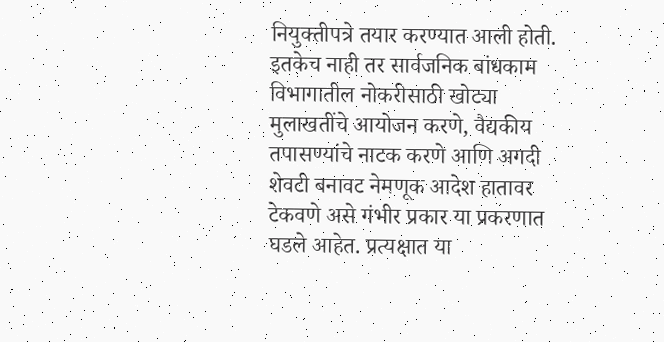नियुक्तीपत्रे तयार करण्यात आली होती.
इतकेच नाही तर सार्वजनिक बांधकाम विभागातील नोकरीसाठी खोट्या मुलाखतींचे आयोजन करणे, वैद्यकीय तपासण्यांचे नाटक करणे आणि अगदी शेवटी बनावट नेमणूक आदेश हातावर टेकवणे असे गंभीर प्रकार या प्रकरणात घडले आहेत. प्रत्यक्षात या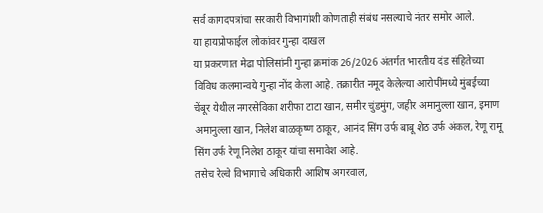सर्व कागदपत्रांचा सरकारी विभागांशी कोणताही संबंध नसल्याचे नंतर समोर आले.
या हायप्रोफाईल लोकांवर गुन्हा दाखल
या प्रकरणात मेढा पोलिसांनी गुन्हा क्रमांक 26/2026 अंतर्गत भारतीय दंड संहितेच्या विविध कलमान्वये गुन्हा नोंद केला आहे. तक्रारीत नमूद केलेल्या आरोपींमध्ये मुंबईच्या चेंबूर येथील नगरसेविका शरीफा टाटा खान, समीर चुंडमुंग, जहीर अमानुल्ला खान, इमाण अमानुल्ला खान, निलेश बाळकृष्ण ठाकूर, आनंद सिंग उर्फ बाबू शेठ उर्फ अंकल, रेणू रामू सिंग उर्फ रेणू निलेश ठाकूर यांचा समावेश आहे.
तसेच रेल्वे विभागाचे अधिकारी आशिष अगरवाल,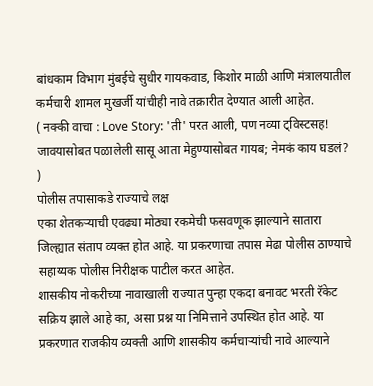बांधकाम विभाग मुंबईचे सुधीर गायकवाड, किशोर माळी आणि मंत्रालयातील कर्मचारी शामल मुखर्जी यांचीही नावे तक्रारीत देण्यात आली आहेत.
( नक्की वाचा : Love Story: 'ती' परत आली, पण नव्या ट्विस्टसह! जावयासोबत पळालेली सासू आता मेहुण्यासोबत गायब; नेमकं काय घडलं? )
पोलीस तपासाकडे राज्याचे लक्ष
एका शेतकऱ्याची एवढ्या मोठ्या रकमेची फसवणूक झाल्याने सातारा जिल्ह्यात संताप व्यक्त होत आहे. या प्रकरणाचा तपास मेढा पोलीस ठाण्याचे सहाय्यक पोलीस निरीक्षक पाटील करत आहेत.
शासकीय नोकरीच्या नावाखाली राज्यात पुन्हा एकदा बनावट भरती रॅकेट सक्रिय झाले आहे का, असा प्रश्न या निमित्ताने उपस्थित होत आहे. या प्रकरणात राजकीय व्यक्ती आणि शासकीय कर्मचाऱ्यांची नावे आल्याने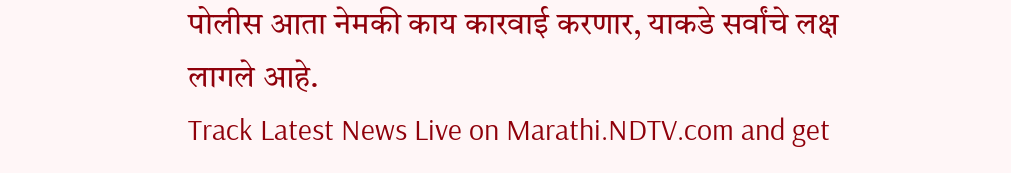पोलीस आता नेमकी काय कारवाई करणार, याकडे सर्वांचे लक्ष लागले आहे.
Track Latest News Live on Marathi.NDTV.com and get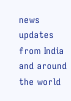news updates from India and around the world